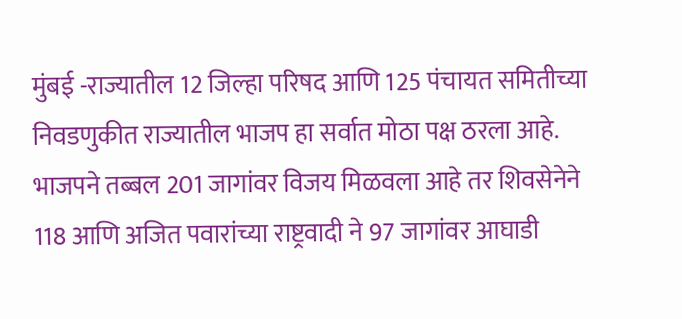मुंबई -राज्यातील 12 जिल्हा परिषद आणि 125 पंचायत समितीच्या निवडणुकीत राज्यातील भाजप हा सर्वात मोठा पक्ष ठरला आहे. भाजपने तब्बल 201 जागांवर विजय मिळवला आहे तर शिवसेनेने 118 आणि अजित पवारांच्या राष्ट्रवादी ने 97 जागांवर आघाडी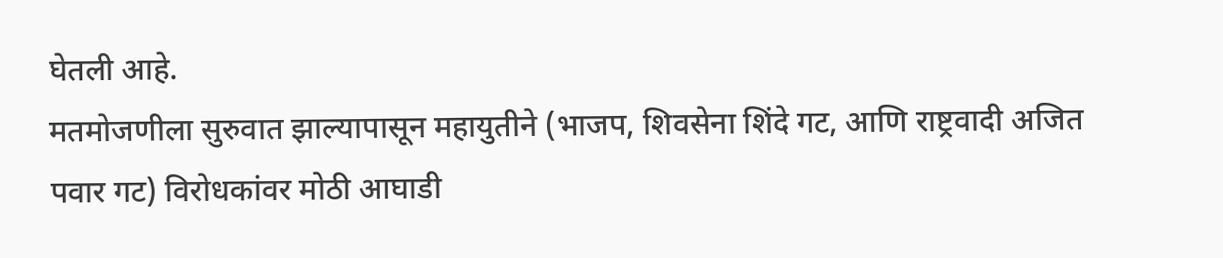घेतली आहे.
मतमोजणीला सुरुवात झाल्यापासून महायुतीने (भाजप, शिवसेना शिंदे गट, आणि राष्ट्रवादी अजित पवार गट) विरोधकांवर मोठी आघाडी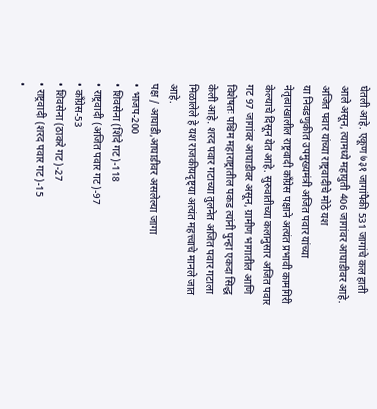घेतली आहे. एकूण ७३१ जागांपैकी 531 जागांचे कल हाती आले असून, त्यामध्ये महायुती 406 जागांवर आघाडीवर आहे.
अजित पवार यांच्या राष्ट्रवादीचे मोठे यश
या निवडणुकीत उपमुख्यमंत्री अजित पवार यांच्या नेतृत्वाखालील राष्ट्रवादी काँग्रेस पक्षाने अत्यंत प्रभावी कामगिरी केल्याचे दिसून येत आहे. सुरुवातीच्या कलानुसार अजित पवार गट 97 जागांवर आघाडीवर असून, ग्रामीण भागातील आणि विशेषतः पश्चिम महाराष्ट्रातील पकड त्यांनी पुन्हा एकदा सिद्ध केली आहे. शरद पवार गटाच्या तुलनेत अजित पवार गटाला मिळालेले हे यश राजकीयदृष्ट्या अत्यंत महत्त्वाचे मानले जात आहे.
पक्ष / आघाडी,आघाडीवर असलेल्या जागा
• भाजप-200
• शिवसेना (शिंदे गट)-118
• राष्ट्रवादी (अजित पवार गट)-97
• काँग्रेस-53
• शिवसेना (ठाकरे गट)-27
• राष्ट्रवादी (शरद पवार गट)-15
•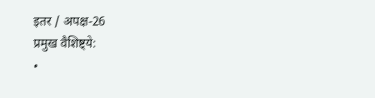इतर / अपक्ष-26
प्रमुख वैशिष्ट्ये:
•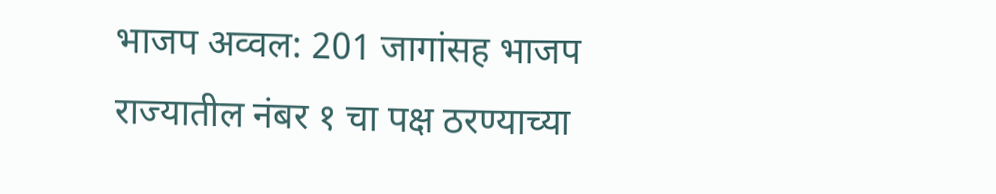भाजप अव्वल: 201 जागांसह भाजप राज्यातील नंबर १ चा पक्ष ठरण्याच्या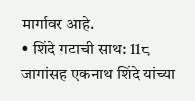मार्गावर आहे.
• शिंदे गटाची साथ: 11८ जागांसह एकनाथ शिंदे यांच्या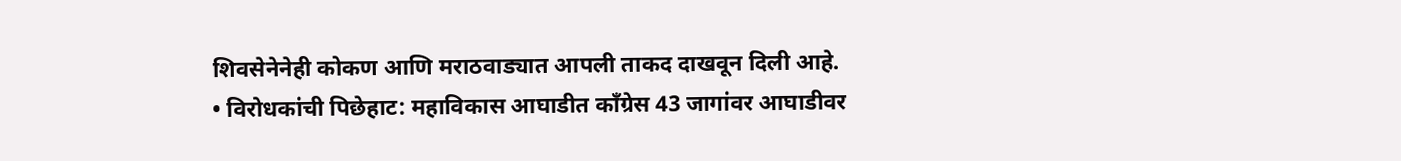शिवसेनेनेही कोकण आणि मराठवाड्यात आपली ताकद दाखवून दिली आहे.
• विरोधकांची पिछेहाट: महाविकास आघाडीत काँग्रेस 43 जागांवर आघाडीवर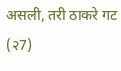असली, तरी ठाकरे गट (२7)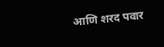आणि शरद पवार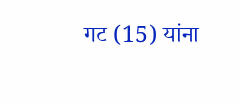गट (15) यांना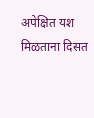अपेक्षित यश मिळताना दिसत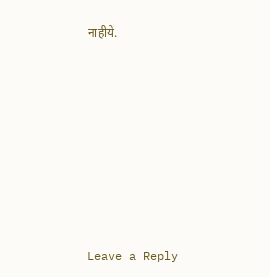नाहीये.












Leave a Reply